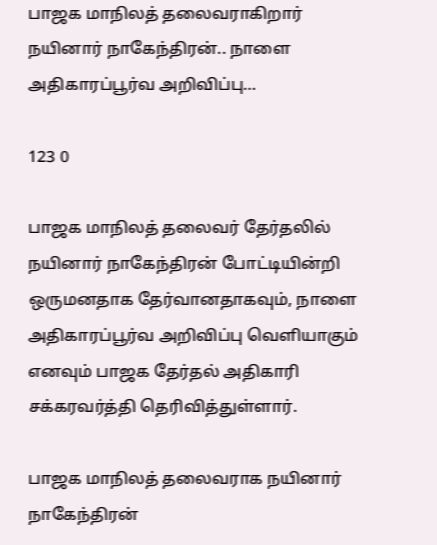பாஜக மாநிலத் தலைவராகிறார் நயினார் நாகேந்திரன்.. நாளை அதிகாரப்பூர்வ அறிவிப்பு…

123 0

பாஜக மாநிலத் தலைவர் தேர்தலில் நயினார் நாகேந்திரன் போட்டியின்றி ஒருமனதாக தேர்வானதாகவும், நாளை அதிகாரப்பூர்வ அறிவிப்பு வெளியாகும் எனவும் பாஜக தேர்தல் அதிகாரி சக்கரவர்த்தி தெரிவித்துள்ளார்.

பாஜக மாநிலத் தலைவராக நயினார் நாகேந்திரன்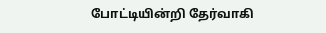போட்டியின்றி தேர்வாகி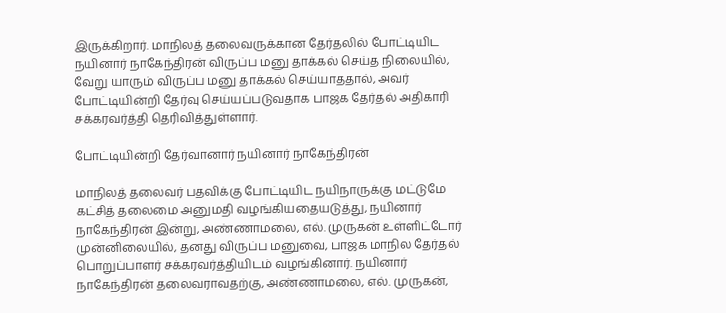இருக்கிறார். மாநிலத் தலைவருக்கான தேர்தலில் போட்டியிட நயினார் நாகேந்திரன் விருப்ப மனு தாக்கல் செய்த நிலையில், வேறு யாரும் விருப்ப மனு தாக்கல் செய்யாததால், அவர் போட்டியின்றி தேர்வு செய்யப்படுவதாக பாஜக தேர்தல் அதிகாரி சக்கரவர்த்தி தெரிவித்துள்ளார்.

போட்டியின்றி தேர்வானார் நயினார் நாகேந்திரன்

மாநிலத் தலைவர் பதவிக்கு போட்டியிட நயிநாருக்கு மட்டுமே கட்சித் தலைமை அனுமதி வழங்கியதையடுத்து, நயினார் நாகேந்திரன் இன்று, அண்ணாமலை, எல். முருகன் உள்ளிட்டோர் முன்னிலையில், தனது விருப்ப மனுவை, பாஜக மாநில தேர்தல் பொறுப்பாளர் சக்கரவர்த்தியிடம் வழங்கினார். நயினார் நாகேந்திரன் தலைவராவதற்கு, அண்ணாமலை, எல். முருகன்,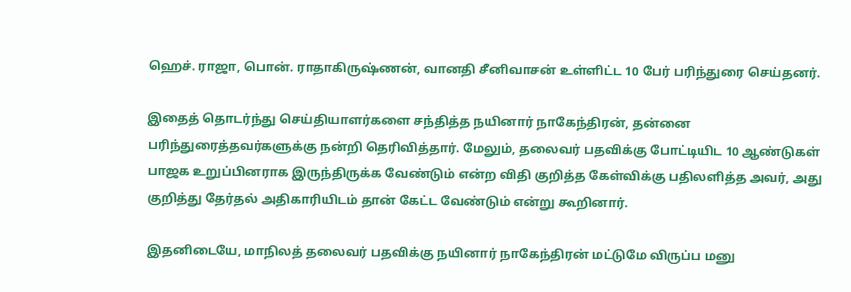ஹெச். ராஜா, பொன். ராதாகிருஷ்ணன், வானதி சீனிவாசன் உள்ளிட்ட 10 பேர் பரிந்துரை செய்தனர்.

இதைத் தொடர்ந்து செய்தியாளர்களை சந்தித்த நயினார் நாகேந்திரன், தன்னை பரிந்துரைத்தவர்களுக்கு நன்றி தெரிவித்தார். மேலும், தலைவர் பதவிக்கு போட்டியிட 10 ஆண்டுகள் பாஜக உறுப்பினராக இருந்திருக்க வேண்டும் என்ற விதி குறித்த கேள்விக்கு பதிலளித்த அவர், அது குறித்து தேர்தல் அதிகாரியிடம் தான் கேட்ட வேண்டும் என்று கூறினார்.

இதனிடையே, மாநிலத் தலைவர் பதவிக்கு நயினார் நாகேந்திரன் மட்டுமே விருப்ப மனு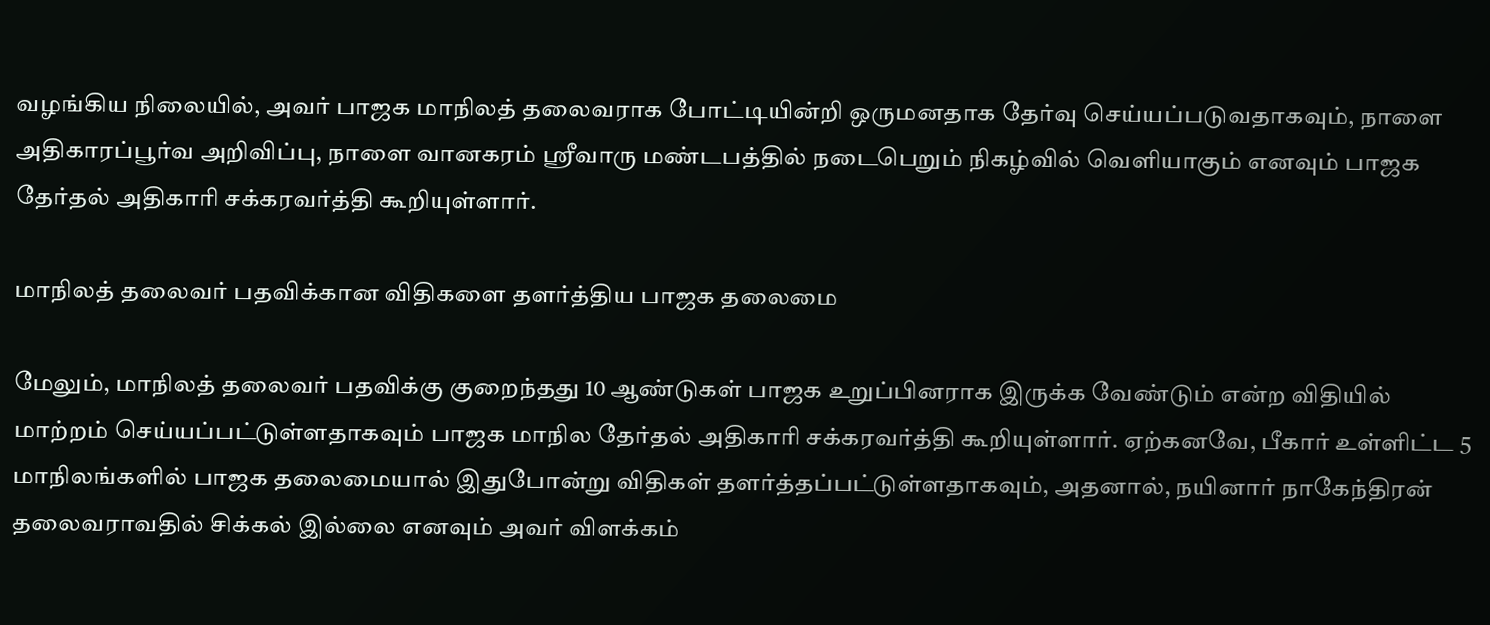வழங்கிய நிலையில், அவர் பாஜக மாநிலத் தலைவராக போட்டியின்றி ஒருமனதாக தேர்வு செய்யப்படுவதாகவும், நாளை அதிகாரப்பூர்வ அறிவிப்பு, நாளை வானகரம் ஸ்ரீவாரு மண்டபத்தில் நடைபெறும் நிகழ்வில் வெளியாகும் எனவும் பாஜக தேர்தல் அதிகாரி சக்கரவர்த்தி கூறியுள்ளார்.

மாநிலத் தலைவர் பதவிக்கான விதிகளை தளர்த்திய பாஜக தலைமை

மேலும், மாநிலத் தலைவர் பதவிக்கு குறைந்தது 10 ஆண்டுகள் பாஜக உறுப்பினராக இருக்க வேண்டும் என்ற விதியில் மாற்றம் செய்யப்பட்டுள்ளதாகவும் பாஜக மாநில தேர்தல் அதிகாரி சக்கரவர்த்தி கூறியுள்ளார். ஏற்கனவே, பீகார் உள்ளிட்ட 5 மாநிலங்களில் பாஜக தலைமையால் இதுபோன்று விதிகள் தளர்த்தப்பட்டுள்ளதாகவும், அதனால், நயினார் நாகேந்திரன் தலைவராவதில் சிக்கல் இல்லை எனவும் அவர் விளக்கம்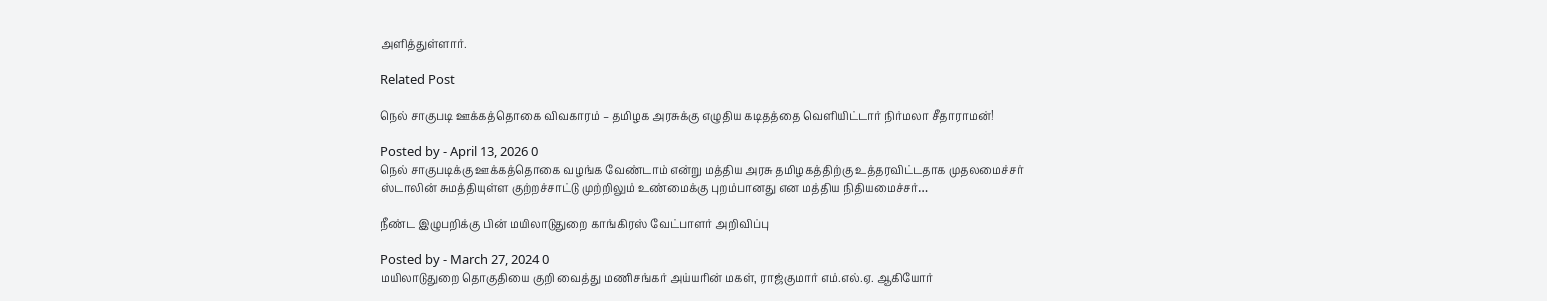அளித்துள்ளார்.

Related Post

நெல் சாகுபடி ஊக்கத்தொகை விவகாரம் – தமிழக அரசுக்கு எழுதிய கடிதத்தை வெளியிட்டார் நிர்மலா சீதாராமன்!

Posted by - April 13, 2026 0
நெல் சாகுபடிக்கு ஊக்கத்தொகை வழங்க வேண்டாம் என்று மத்திய அரசு தமிழகத்திற்கு உத்தரவிட்டதாக முதலமைச்சர் ஸ்டாலின் சுமத்தியுள்ள குற்றச்சாட்டு முற்றிலும் உண்மைக்கு புறம்பானது என மத்திய நிதியமைச்சர்…

நீண்ட இழுபறிக்கு பின் மயிலாடுதுறை காங்கிரஸ் வேட்பாளர் அறிவிப்பு

Posted by - March 27, 2024 0
மயிலாடுதுறை தொகுதியை குறி வைத்து மணிசங்கர் அய்யரின் மகள், ராஜ்குமார் எம்.எல்.ஏ. ஆகியோர்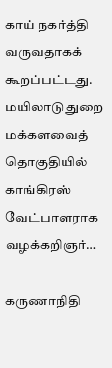காய் நகர்த்தி வருவதாகக் கூறப்பட்டது. மயிலாடுதுறை மக்களவைத் தொகுதியில் காங்கிரஸ் வேட்பாளராக வழக்கறிஞர்…

கருணாநிதி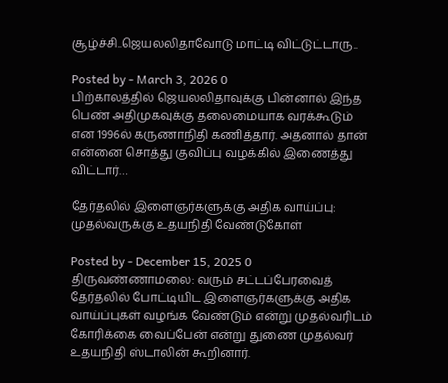சூழ்ச்சி..ஜெயலலிதாவோடு மாட்டி விட்டுட்டாரு..

Posted by - March 3, 2026 0
பிற்காலத்தில் ஜெயலலிதாவுக்கு பின்னால் இந்த பெண் அதிமுகவுக்கு தலைமையாக வரக்கூடும் என 1996ல் கருணாநிதி கணித்தார். அதனால் தான் என்னை சொத்து குவிப்பு வழக்கில் இணைத்து விட்டார்…

தேர்தலில் இளைஞர்களுக்கு அதிக வாய்ப்பு: முதல்வருக்கு உதயநிதி வேண்டுகோள்

Posted by - December 15, 2025 0
திருவண்ணாமலை: வரும் சட்டப்பேரவைத் தேர்தலில் போட்டியிட இளைஞர்களுக்கு அதிக வாய்ப்புகள் வழங்க வேண்டும் என்று முதல்வரிடம் கோரிக்கை வைப்பேன் என்று துணை முதல்வர் உதயநிதி ஸ்டாலின் கூறினார்.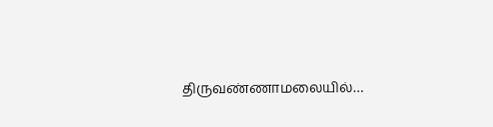திருவண்ணாமலையில்…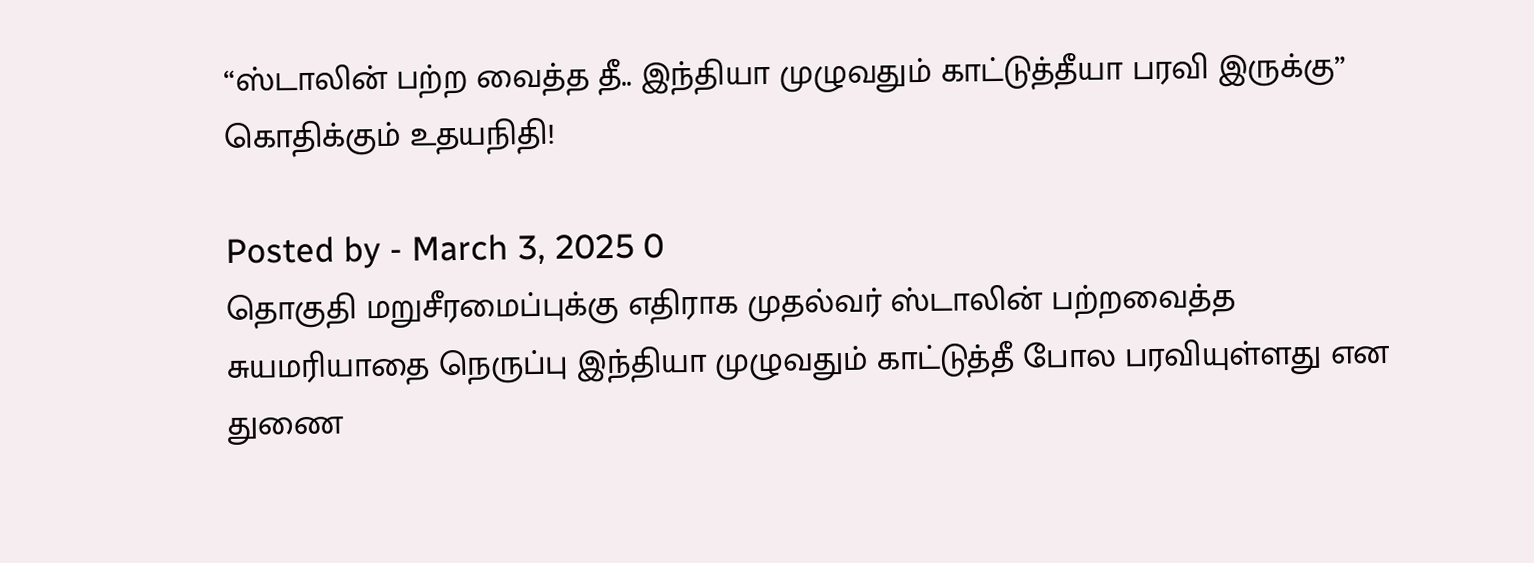“ஸ்டாலின் பற்ற வைத்த தீ.. இந்தியா முழுவதும் காட்டுத்தீயா பரவி இருக்கு” கொதிக்கும் உதயநிதி!

Posted by - March 3, 2025 0
தொகுதி மறுசீரமைப்புக்கு எதிராக முதல்வர் ஸ்டாலின் பற்றவைத்த சுயமரியாதை நெருப்பு இந்தியா முழுவதும் காட்டுத்தீ போல பரவியுள்ளது என துணை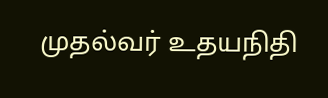முதல்வர் உதயநிதி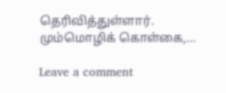தெரிவித்துள்ளார். மும்மொழிக் கொள்கை,…

Leave a comment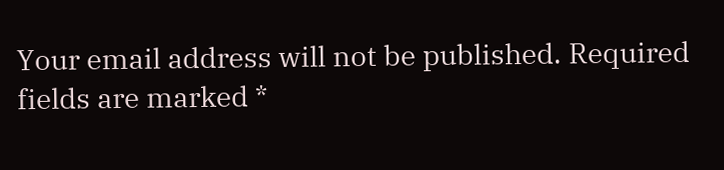Your email address will not be published. Required fields are marked *